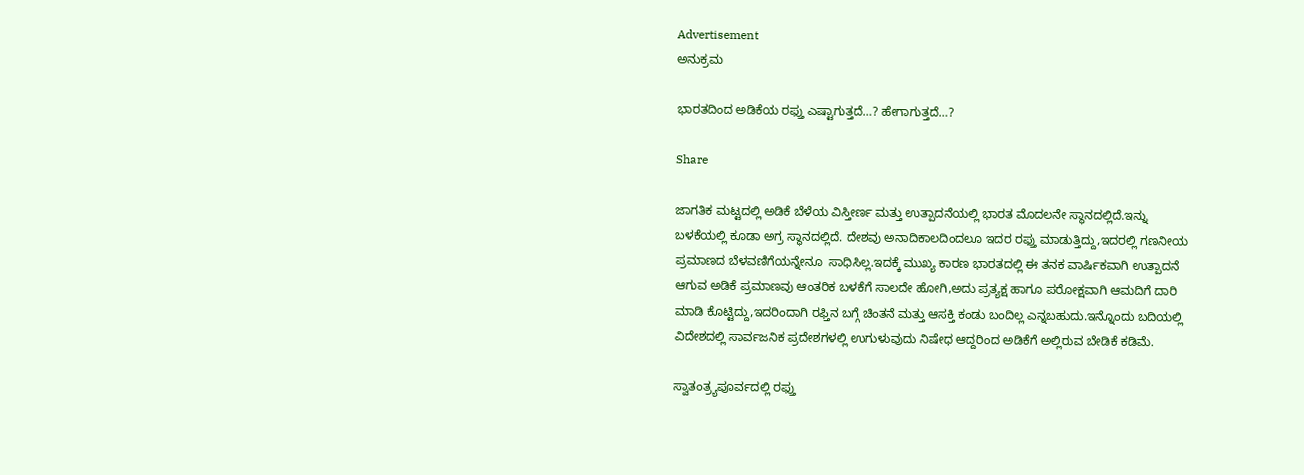Advertisement
ಅನುಕ್ರಮ

ಭಾರತದಿಂದ ಅಡಿಕೆಯ ರಫ್ತು ಎಷ್ಟಾಗುತ್ತದೆ…? ಹೇಗಾಗುತ್ತದೆ…?

Share

ಜಾಗತಿಕ ಮಟ್ಟದಲ್ಲಿ ಅಡಿಕೆ ಬೆಳೆಯ ವಿಸ್ತೀರ್ಣ ಮತ್ತು ಉತ್ಪಾದನೆಯಲ್ಲಿ ಭಾರತ ಮೊದಲನೇ ಸ್ಥಾನದಲ್ಲಿದೆ.ಇನ್ನು ಬಳಕೆಯಲ್ಲಿ ಕೂಡಾ ಅಗ್ರ ಸ್ಥಾನದಲ್ಲಿದೆ. ದೇಶವು ಅನಾದಿಕಾಲದಿಂದಲೂ ಇದರ ರಫ್ತು ಮಾಡುತ್ತಿದ್ದು,ಇದರಲ್ಲಿ ಗಣನೀಯ ಪ್ರಮಾಣದ ಬೆಳವಣಿಗೆಯನ್ನೇನೂ  ಸಾಧಿಸಿಲ್ಲ.ಇದಕ್ಕೆ ಮುಖ್ಯ ಕಾರಣ ಭಾರತದಲ್ಲಿ ಈ ತನಕ ವಾರ್ಷಿಕವಾಗಿ ಉತ್ಪಾದನೆ ಆಗುವ ಅಡಿಕೆ ಪ್ರಮಾಣವು ಆಂತರಿಕ ಬಳಕೆಗೆ ಸಾಲದೇ ಹೋಗಿ,ಅದು ಪ್ರತ್ಯಕ್ಷ ಹಾಗೂ ಪರೋಕ್ಷವಾಗಿ ಆಮದಿಗೆ ದಾರಿ ಮಾಡಿ ಕೊಟ್ಟಿದ್ದು,ಇದರಿಂದಾಗಿ ರಫ್ತಿನ ಬಗ್ಗೆ ಚಿಂತನೆ ಮತ್ತು ಆಸಕ್ತಿ ಕಂಡು ಬಂದಿಲ್ಲ ಎನ್ನಬಹುದು.ಇನ್ನೊಂದು ಬದಿಯಲ್ಲಿ ವಿದೇಶದಲ್ಲಿ ಸಾರ್ವಜನಿಕ ಪ್ರದೇಶಗಳಲ್ಲಿ ಉಗುಳುವುದು ನಿಷೇಧ ಆದ್ದರಿಂದ ಅಡಿಕೆಗೆ ಅಲ್ಲಿರುವ ಬೇಡಿಕೆ ಕಡಿಮೆ.

ಸ್ವಾತಂತ್ರ್ಯಪೂರ್ವದಲ್ಲಿ ರಫ್ತು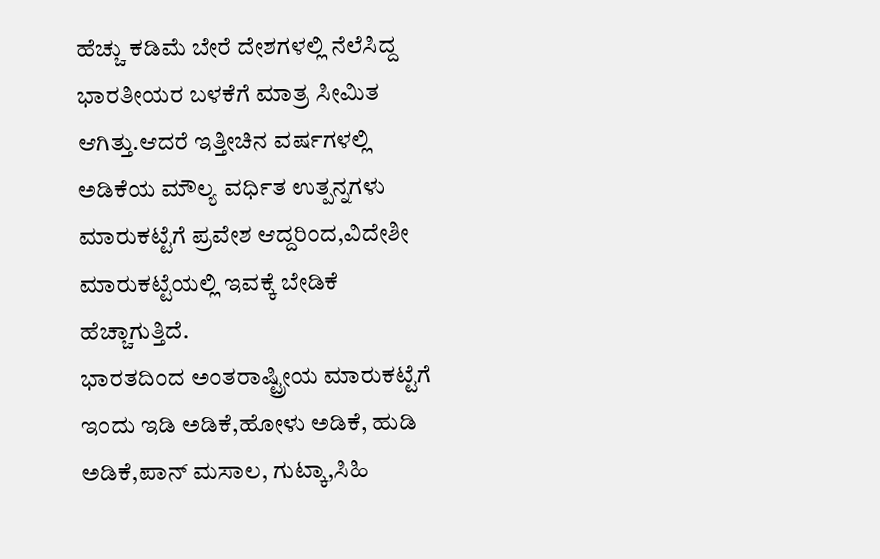ಹೆಚ್ಚು ಕಡಿಮೆ ಬೇರೆ ದೇಶಗಳಲ್ಲಿ ನೆಲೆಸಿದ್ದ ಭಾರತೀಯರ ಬಳಕೆಗೆ ಮಾತ್ರ ಸೀಮಿತ ಆಗಿತ್ತು.ಆದರೆ ಇತ್ತೀಚಿನ ವರ್ಷಗಳಲ್ಲಿ ಅಡಿಕೆಯ ಮೌಲ್ಯ ವರ್ಧಿತ ಉತ್ಪನ್ನಗಳು ಮಾರುಕಟ್ಟೆಗೆ ಪ್ರವೇಶ ಆದ್ದರಿಂದ,ವಿದೇಶೀ ಮಾರುಕಟ್ಟೆಯಲ್ಲಿ ಇವಕ್ಕೆ ಬೇಡಿಕೆ ಹೆಚ್ಚಾಗುತ್ತಿದೆ.
ಭಾರತದಿಂದ ಅಂತರಾಷ್ಟ್ರೀಯ ಮಾರುಕಟ್ಟೆಗೆ ಇಂದು ಇಡಿ ಅಡಿಕೆ,ಹೋಳು ಅಡಿಕೆ, ಹುಡಿ ಅಡಿಕೆ,ಪಾನ್ ಮಸಾಲ, ಗುಟ್ಕಾ,ಸಿಹಿ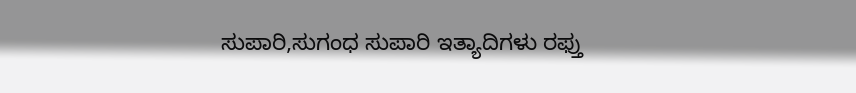ಸುಪಾರಿ,ಸುಗಂಧ ಸುಪಾರಿ ಇತ್ಯಾದಿಗಳು ರಫ್ತು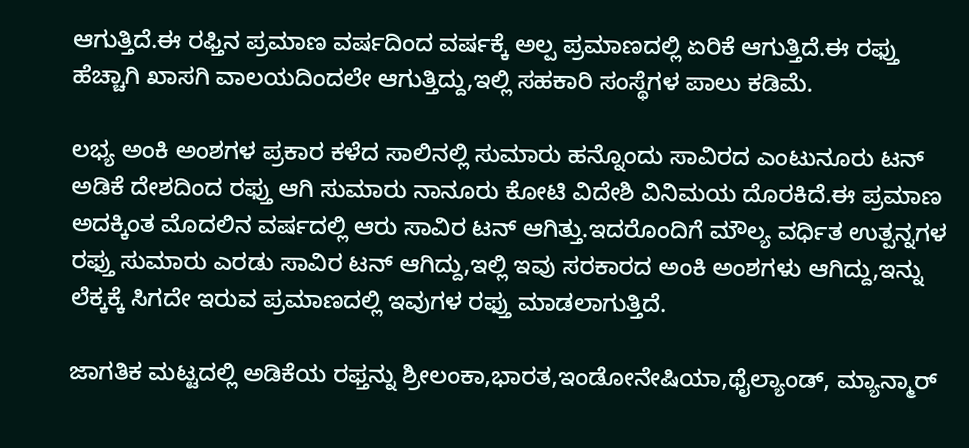ಆಗುತ್ತಿದೆ.ಈ ರಫ್ತಿನ ಪ್ರಮಾಣ ವರ್ಷದಿಂದ ವರ್ಷಕ್ಕೆ ಅಲ್ಪ ಪ್ರಮಾಣದಲ್ಲಿ ಏರಿಕೆ ಆಗುತ್ತಿದೆ.ಈ ರಫ್ತು ಹೆಚ್ಚಾಗಿ ಖಾಸಗಿ ವಾಲಯದಿಂದಲೇ ಆಗುತ್ತಿದ್ದು,ಇಲ್ಲಿ ಸಹಕಾರಿ ಸಂಸ್ಥೆಗಳ ಪಾಲು ಕಡಿಮೆ.

ಲಭ್ಯ ಅಂಕಿ ಅಂಶಗಳ ಪ್ರಕಾರ ಕಳೆದ ಸಾಲಿನಲ್ಲಿ ಸುಮಾರು ಹನ್ನೊಂದು ಸಾವಿರದ ಎಂಟುನೂರು ಟನ್ ಅಡಿಕೆ ದೇಶದಿಂದ ರಫ್ತು ಆಗಿ ಸುಮಾರು ನಾನೂರು ಕೋಟಿ ವಿದೇಶಿ ವಿನಿಮಯ ದೊರಕಿದೆ.ಈ ಪ್ರಮಾಣ ಅದಕ್ಕಿಂತ ಮೊದಲಿನ ವರ್ಷದಲ್ಲಿ ಆರು ಸಾವಿರ ಟನ್ ಆಗಿತ್ತು.ಇದರೊಂದಿಗೆ ಮೌಲ್ಯ ವರ್ಧಿತ ಉತ್ಪನ್ನಗಳ ರಫ್ತು ಸುಮಾರು ಎರಡು ಸಾವಿರ ಟನ್ ಆಗಿದ್ದು,ಇಲ್ಲಿ ಇವು ಸರಕಾರದ ಅಂಕಿ ಅಂಶಗಳು ಆಗಿದ್ದು,ಇನ್ನು ಲೆಕ್ಕಕ್ಕೆ ಸಿಗದೇ ಇರುವ ಪ್ರಮಾಣದಲ್ಲಿ ಇವುಗಳ ರಫ್ತು ಮಾಡಲಾಗುತ್ತಿದೆ.

ಜಾಗತಿಕ ಮಟ್ಟದಲ್ಲಿ ಅಡಿಕೆಯ ರಫ್ತನ್ನು ಶ್ರೀಲಂಕಾ,ಭಾರತ,ಇಂಡೋನೇಷಿಯಾ,ಥೈಲ್ಯಾಂಡ್, ಮ್ಯಾನ್ಮಾರ್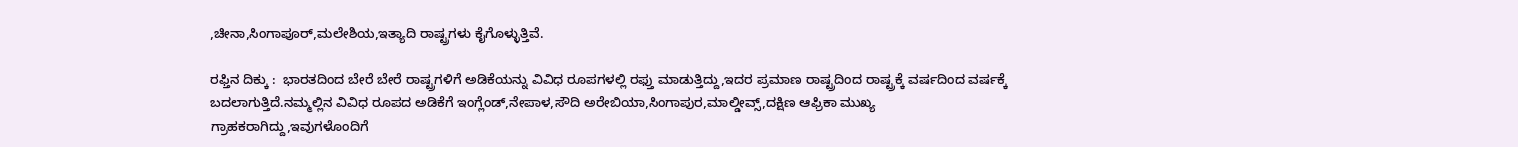,ಚೀನಾ,ಸಿಂಗಾಪೂರ್,ಮಲೇಶಿಯ,ಇತ್ಯಾದಿ ರಾಷ್ಟ್ರಗಳು ಕೈಗೊಳ್ಳುತ್ತಿವೆ.

ರಫ್ತಿನ ದಿಕ್ಕು :  ಭಾರತದಿಂದ ಬೇರೆ ಬೇರೆ ರಾಷ್ಟ್ರಗಳಿಗೆ ಅಡಿಕೆಯನ್ನು ವಿವಿಧ ರೂಪಗಳಲ್ಲಿ ರಫ್ತು ಮಾಡುತ್ತಿದ್ದು,ಇದರ ಪ್ರಮಾಣ ರಾಷ್ಟ್ರದಿಂದ ರಾಷ್ಟ್ರಕ್ಕೆ ವರ್ಷದಿಂದ ವರ್ಷಕ್ಕೆ ಬದಲಾಗುತ್ತಿದೆ.ನಮ್ಮಲ್ಲಿನ ವಿವಿಧ ರೂಪದ ಅಡಿಕೆಗೆ ಇಂಗ್ಲೆಂಡ್,ನೇಪಾಳ,ಸೌದಿ ಅರೇಬಿಯಾ,ಸಿಂಗಾಪುರ,ಮಾಲ್ಡೀವ್ಸ್,ದಕ್ಷಿಣ ಆಫ್ರಿಕಾ ಮುಖ್ಯ ಗ್ರಾಹಕರಾಗಿದ್ದು,ಇವುಗಳೊಂದಿಗೆ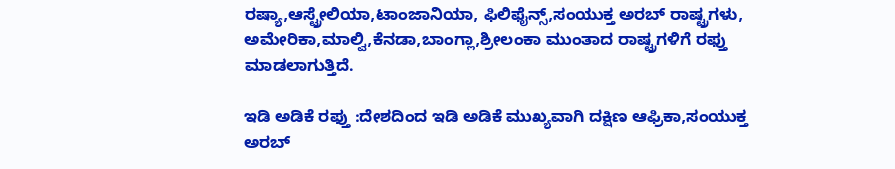ರಷ್ಯಾ,ಆಸ್ಟ್ರೇಲಿಯಾ,ಟಾಂಜಾನಿಯಾ, ಫಿಲಿಫೈನ್ಸ್,ಸಂಯುಕ್ತ ಅರಬ್ ರಾಷ್ಟ್ರಗಳು, ಅಮೇರಿಕಾ,ಮಾಲ್ವಿ,ಕೆನಡಾ,ಬಾಂಗ್ಲಾ,ಶ್ರೀಲಂಕಾ ಮುಂತಾದ ರಾಷ್ಟ್ರಗಳಿಗೆ ರಫ್ತು ಮಾಡಲಾಗುತ್ತಿದೆ.

ಇಡಿ ಅಡಿಕೆ ರಫ್ತು :ದೇಶದಿಂದ ಇಡಿ ಅಡಿಕೆ ಮುಖ್ಯವಾಗಿ ದಕ್ಷಿಣ ಆಫ್ರಿಕಾ,ಸಂಯುಕ್ತ ಅರಬ್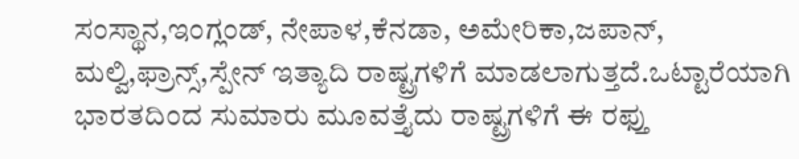ಸಂಸ್ಥಾನ,ಇಂಗ್ಲಂಡ್, ನೇಪಾಳ,ಕೆನಡಾ, ಅಮೇರಿಕಾ,ಜಪಾನ್, ಮಲ್ವಿ,ಫ್ರಾನ್ಸ್,ಸ್ಪೇನ್ ಇತ್ಯಾದಿ ರಾಷ್ಟ್ರಗಳಿಗೆ ಮಾಡಲಾಗುತ್ತದೆ.ಒಟ್ಟಾರೆಯಾಗಿ ಭಾರತದಿಂದ ಸುಮಾರು ಮೂವತ್ತೈದು ರಾಷ್ಟ್ರಗಳಿಗೆ ಈ ರಫ್ತು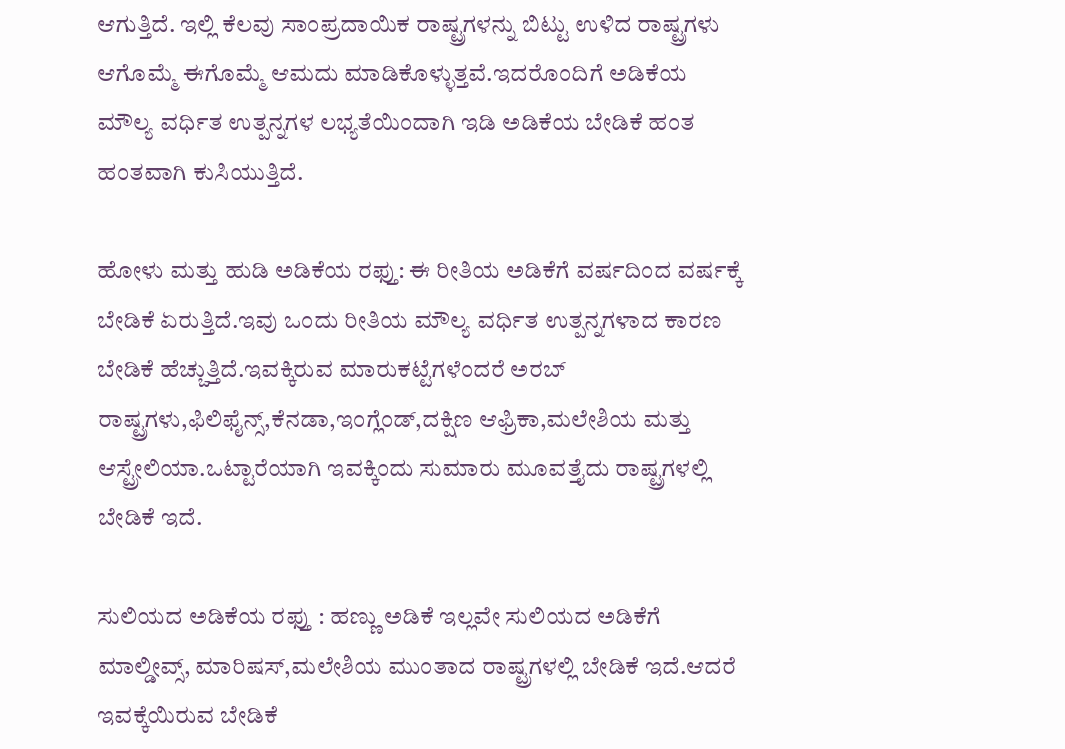ಆಗುತ್ತಿದೆ. ಇಲ್ಲಿ ಕೆಲವು ಸಾಂಪ್ರದಾಯಿಕ ರಾಷ್ಟ್ರಗಳನ್ನು ಬಿಟ್ಟು ಉಳಿದ ರಾಷ್ಟ್ರಗಳು ಆಗೊಮ್ಮೆ ಈಗೊಮ್ಮೆ ಆಮದು ಮಾಡಿಕೊಳ್ಳುತ್ತವೆ.ಇದರೊಂದಿಗೆ ಅಡಿಕೆಯ ಮೌಲ್ಯ ವರ್ಧಿತ ಉತ್ಪನ್ನಗಳ ಲಭ್ಯತೆಯಿಂದಾಗಿ ಇಡಿ ಅಡಿಕೆಯ ಬೇಡಿಕೆ ಹಂತ ಹಂತವಾಗಿ ಕುಸಿಯುತ್ತಿದೆ.

ಹೋಳು ಮತ್ತು ಹುಡಿ ಅಡಿಕೆಯ ರಫ್ತು: ಈ ರೀತಿಯ ಅಡಿಕೆಗೆ ವರ್ಷದಿಂದ ವರ್ಷಕ್ಕೆ ಬೇಡಿಕೆ ಏರುತ್ತಿದೆ.ಇವು ಒಂದು ರೀತಿಯ ಮೌಲ್ಯ ವರ್ಧಿತ ಉತ್ಪನ್ನಗಳಾದ ಕಾರಣ ಬೇಡಿಕೆ ಹೆಚ್ಚುತ್ತಿದೆ.ಇವಕ್ಕಿರುವ ಮಾರುಕಟ್ಟೆಗಳೆಂದರೆ ಅರಬ್ ರಾಷ್ಟ್ರಗಳು,ಫಿಲಿಫೈನ್ಸ್,ಕೆನಡಾ,ಇಂಗ್ಲೆಂಡ್,ದಕ್ಷಿಣ ಆಫ್ರಿಕಾ,ಮಲೇಶಿಯ ಮತ್ತು ಆಸ್ಟ್ರೇಲಿಯಾ.ಒಟ್ಟಾರೆಯಾಗಿ ಇವಕ್ಕಿಂದು ಸುಮಾರು ಮೂವತ್ತೈದು ರಾಷ್ಟ್ರಗಳಲ್ಲಿ ಬೇಡಿಕೆ ಇದೆ.

ಸುಲಿಯದ ಅಡಿಕೆಯ ರಫ್ತು : ಹಣ್ಣು ಅಡಿಕೆ ಇಲ್ಲವೇ ಸುಲಿಯದ ಅಡಿಕೆಗೆ ಮಾಲ್ಡೀವ್ಸ್, ಮಾರಿಷಸ್,ಮಲೇಶಿಯ ಮುಂತಾದ ರಾಷ್ಟ್ರಗಳಲ್ಲಿ ಬೇಡಿಕೆ ಇದೆ.ಆದರೆ ಇವಕ್ಕೆಯಿರುವ ಬೇಡಿಕೆ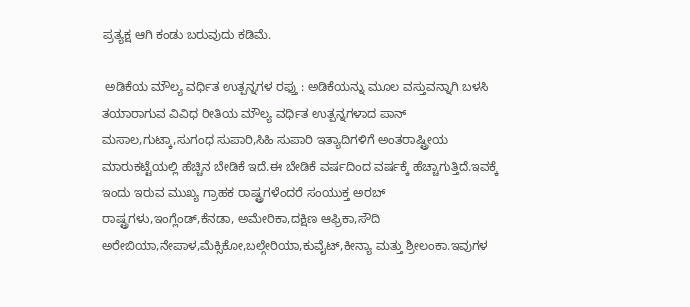ಪ್ರತ್ಯಕ್ಷ ಆಗಿ ಕಂಡು ಬರುವುದು ಕಡಿಮೆ.

 ಅಡಿಕೆಯ ಮೌಲ್ಯ ವರ್ಧಿತ ಉತ್ಪನ್ನಗಳ ರಫ್ತು : ಅಡಿಕೆಯನ್ನು ಮೂಲ ವಸ್ತುವನ್ನಾಗಿ ಬಳಸಿ ತಯಾರಾಗುವ ವಿವಿಧ ರೀತಿಯ ಮೌಲ್ಯ ವರ್ಧಿತ ಉತ್ಪನ್ನಗಳಾದ ಪಾನ್ ಮಸಾಲ,ಗುಟ್ಕಾ,ಸುಗಂಧ ಸುಪಾರಿ,ಸಿಹಿ ಸುಪಾರಿ ಇತ್ಯಾದಿಗಳಿಗೆ ಅಂತರಾಷ್ಟ್ರೀಯ ಮಾರುಕಟ್ಟೆಯಲ್ಲಿ ಹೆಚ್ಚಿನ ಬೇಡಿಕೆ ಇದೆ.ಈ ಬೇಡಿಕೆ ವರ್ಷದಿಂದ ವರ್ಷಕ್ಕೆ ಹೆಚ್ಚಾಗುತ್ತಿದೆ.ಇವಕ್ಕೆ ಇಂದು ಇರುವ ಮುಖ್ಯ ಗ್ರಾಹಕ ರಾಷ್ಟ್ರಗಳೆಂದರೆ ಸಂಯುಕ್ತ ಅರಬ್ ರಾಷ್ಟ್ರಗಳು,ಇಂಗ್ಲೆಂಡ್,ಕೆನಡಾ, ಅಮೇರಿಕಾ,ದಕ್ಷಿಣ ಆಫ್ರಿಕಾ,ಸೌದಿ ಅರೇಬಿಯಾ,ನೇಪಾಳ,ಮೆಕ್ಸಿಕೋ,ಬಲ್ಗೇರಿಯಾ,ಕುವೈಟ್,ಕೀನ್ಯಾ ಮತ್ತು ಶ್ರೀಲಂಕಾ.ಇವುಗಳ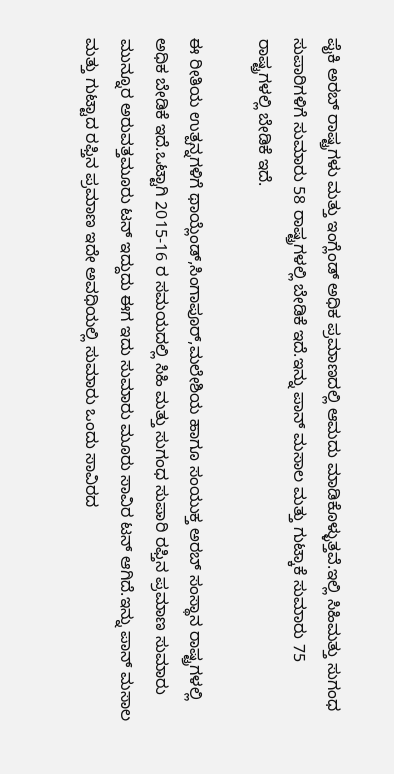ಪೈಕಿ ಅರಬ್ ರಾಷ್ಟ್ರಗಳು ಮತ್ತು ಇಂಗ್ಲೆಂಡ್ ಅಧಿಕ ಪ್ರಮಾಣದಲ್ಲಿ ಆಮದು ಮಾಡಿಕೊಳ್ಳುತ್ತವೆ.ಇಲ್ಲಿ ಸಿಹಿಮತ್ತು ಸುಗಂಧ ಸುಪಾರಿಗಳಿಗೆ ಸುಮಾರು 58 ರಾಷ್ಟ್ರಗಳಲ್ಲಿ ಬೇಡಿಕೆ ಇದೆ.ಇನ್ನು ಪಾನ್ ಮಸಾಲ ಮತ್ತು ಗುಟ್ಕಾಕೆ ಸುಮಾರು 75 ರಾಷ್ಟ್ರಗಳಲ್ಲಿ ಬೇಡಿಕೆ ಇದೆ.

ಈ ರೀತಿಯ ಉತ್ಪನ್ನಗಳಿಗೆ ಥಾಯ್ಲೆಂಡ್,ಸಿಂಗಾಪೂರ್,ಮಲೇಶಿಯ ಹಾಗೂ ಸಂಯುಕ್ತ ಅರಬ್ ಸಂಸ್ಥಾನ ರಾಷ್ಟ್ರಗಳಲ್ಲಿ ಅಧಿಕ ಬೇಡಿಕೆ ಇದೆ.ಒಟ್ಟಾಗಿ 2015-16 ರ ಸಮಯದಲ್ಲಿ ಸಿಹಿ ಮತ್ತು ಸುಗಂಧ ಸುಪಾರಿ ರಫ್ತಿನ ಪ್ರಮಾಣ ಸುಮಾರು ಮುನ್ನೂರ ಅರುವತ್ತಮೂರು ಟನ್ ಇದ್ದುದು ಈಗ ಇದು ಸುಮಾರು ಮೂರು ಸಾವಿರ ಟನ್ ಆಗಿದೆ.ಇನ್ನು ಪಾನ್ ಮಸಾಲ ಮತ್ತು ಗುಟ್ಟಾದ ರಫ್ತಿನ ಪ್ರಮಾಣ ಇದೇ ಅವಧಿಯಲ್ಲಿ ಸುಮಾರು ಒಂದು ಸಾವಿರದ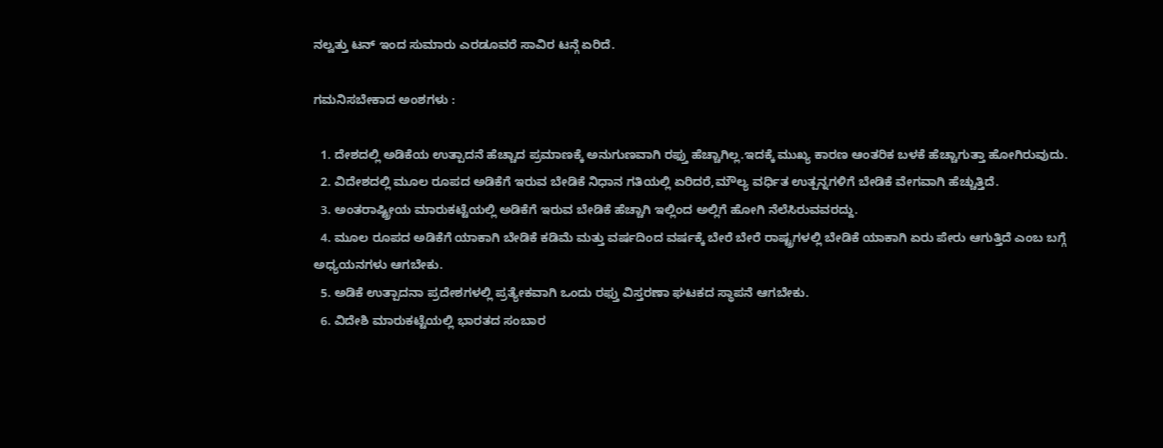ನಲ್ವತ್ತು ಟನ್ ಇಂದ ಸುಮಾರು ಎರಡೂವರೆ ಸಾವಿರ ಟನ್ಗೆ ಏರಿದೆ.

ಗಮನಿಸಬೇಕಾದ ಅಂಶಗಳು :

  1. ದೇಶದಲ್ಲಿ ಅಡಿಕೆಯ ಉತ್ಪಾದನೆ ಹೆಚ್ಚಾದ ಪ್ರಮಾಣಕ್ಕೆ ಅನುಗುಣವಾಗಿ ರಫ್ತು ಹೆಚ್ಚಾಗಿಲ್ಲ.ಇದಕ್ಕೆ ಮುಖ್ಯ ಕಾರಣ ಆಂತರಿಕ ಬಳಕೆ ಹೆಚ್ಚಾಗುತ್ತಾ ಹೋಗಿರುವುದು.
  2. ವಿದೇಶದಲ್ಲಿ ಮೂಲ ರೂಪದ ಅಡಿಕೆಗೆ ಇರುವ ಬೇಡಿಕೆ ನಿಧಾನ ಗತಿಯಲ್ಲಿ ಏರಿದರೆ,ಮೌಲ್ಯ ವರ್ಧಿತ ಉತ್ಪನ್ನಗಳಿಗೆ ಬೇಡಿಕೆ ವೇಗವಾಗಿ ಹೆಚ್ಚುತ್ತಿದೆ.
  3. ಅಂತರಾಷ್ಟ್ರೀಯ ಮಾರುಕಟ್ಟೆಯಲ್ಲಿ ಅಡಿಕೆಗೆ ಇರುವ ಬೇಡಿಕೆ ಹೆಚ್ಚಾಗಿ ಇಲ್ಲಿಂದ ಅಲ್ಲಿಗೆ ಹೋಗಿ ನೆಲೆಸಿರುವವರದ್ದು.
  4. ಮೂಲ ರೂಪದ ಅಡಿಕೆಗೆ ಯಾಕಾಗಿ ಬೇಡಿಕೆ ಕಡಿಮೆ ಮತ್ತು ವರ್ಷದಿಂದ ವರ್ಷಕ್ಕೆ ಬೇರೆ ಬೇರೆ ರಾಷ್ಟ್ರಗಳಲ್ಲಿ ಬೇಡಿಕೆ ಯಾಕಾಗಿ ಏರು ಪೇರು ಆಗುತ್ತಿದೆ ಎಂಬ ಬಗ್ಗೆ ಅಧ್ಯಯನಗಳು ಆಗಬೇಕು.
  5. ಅಡಿಕೆ ಉತ್ಪಾದನಾ ಪ್ರದೇಶಗಳಲ್ಲಿ ಪ್ರತ್ಯೇಕವಾಗಿ ಒಂದು ರಫ್ತು ವಿಸ್ತರಣಾ ಘಟಕದ ಸ್ಥಾಪನೆ ಆಗಬೇಕು.
  6. ವಿದೇಶಿ ಮಾರುಕಟ್ಟೆಯಲ್ಲಿ ಭಾರತದ ಸಂಬಾರ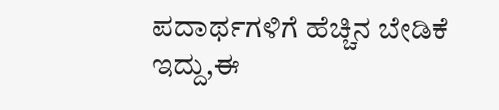ಪದಾರ್ಥಗಳಿಗೆ ಹೆಚ್ಚಿನ ಬೇಡಿಕೆ ಇದ್ದು,ಈ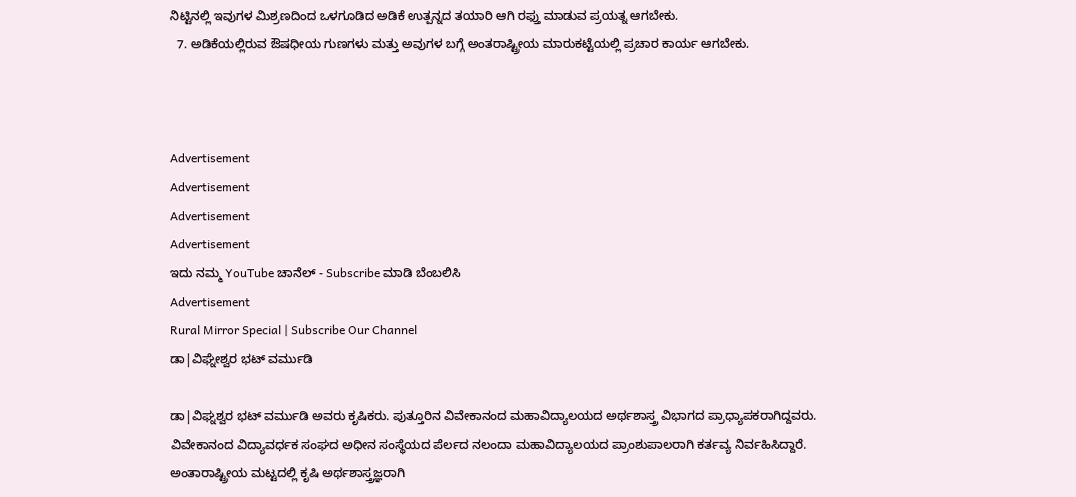ನಿಟ್ಟಿನಲ್ಲಿ ಇವುಗಳ ಮಿಶ್ರಣದಿಂದ ಒಳಗೂಡಿದ ಅಡಿಕೆ ಉತ್ಪನ್ನದ ತಯಾರಿ ಆಗಿ ರಫ್ತು ಮಾಡುವ ಪ್ರಯತ್ನ ಆಗಬೇಕು.
  7. ಅಡಿಕೆಯಲ್ಲಿರುವ ಔಷಧೀಯ ಗುಣಗಳು ಮತ್ತು ಅವುಗಳ ಬಗ್ಗೆ ಅಂತರಾಷ್ಟ್ರೀಯ ಮಾರುಕಟ್ಟೆಯಲ್ಲಿ ಪ್ರಚಾರ ಕಾರ್ಯ ಆಗಬೇಕು.



Advertisement
Advertisement
Advertisement
Advertisement
ಇದು ನಮ್ಮ YouTube ಚಾನೆಲ್ - Subscribe ಮಾಡಿ ಬೆಂಬಲಿಸಿ
Advertisement
Rural Mirror Special | Subscribe Our Channel
ಡಾ|ವಿಘ್ನೇಶ್ವರ ಭಟ್‌ ವರ್ಮುಡಿ

ಡಾ|ವಿಘ್ನಶ್ವರ ಭಟ್ ವರ್ಮುಡಿ ಅವರು ಕೃಷಿಕರು. ಪುತ್ತೂರಿನ ವಿವೇಕಾನಂದ ಮಹಾವಿದ್ಯಾಲಯದ ಅರ್ಥಶಾಸ್ತ್ರ ವಿಭಾಗದ ಪ್ರಾಧ್ಯಾಪಕರಾಗಿದ್ದವರು. ವಿವೇಕಾನಂದ ವಿದ್ಯಾವರ್ಧಕ ಸಂಘದ ಅಧೀನ ಸಂಸ್ಥೆಯದ ಪೆರ್ಲದ ನಲಂದಾ ಮಹಾವಿದ್ಯಾಲಯದ ಪ್ರಾಂಶುಪಾಲರಾಗಿ ಕರ್ತವ್ಯ ನಿರ್ವಹಿಸಿದ್ದಾರೆ. ಅಂತಾರಾಷ್ಟ್ರೀಯ ಮಟ್ಟದಲ್ಲಿ ಕೃಷಿ ಅರ್ಥಶಾಸ್ತ್ರಜ್ಞರಾಗಿ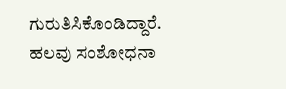ಗುರುತಿಸಿಕೊಂಡಿದ್ದಾರೆ. ಹಲವು ಸಂಶೋಧನಾ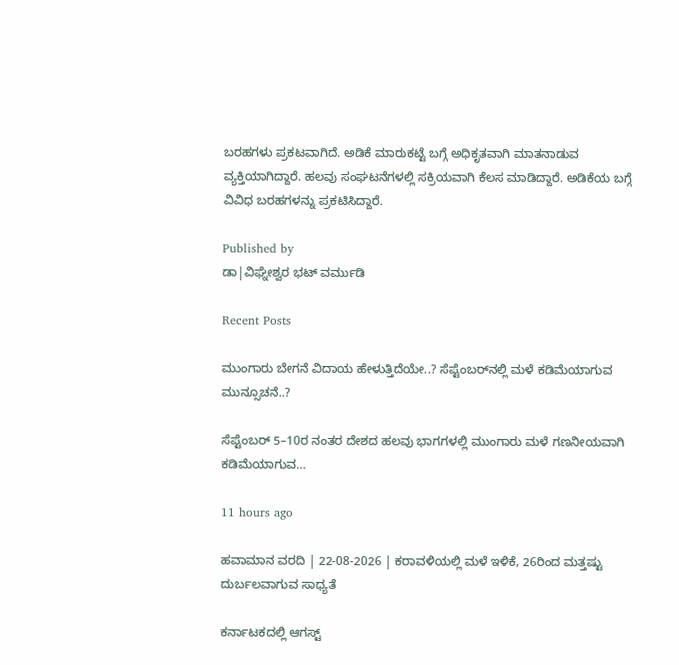ಬರಹಗಳು ಪ್ರಕಟವಾಗಿದೆ. ಅಡಿಕೆ ಮಾರುಕಟ್ಟೆ ಬಗ್ಗೆ ಅಧಿಕೃತವಾಗಿ ಮಾತನಾಡುವ ವ್ಯಕ್ತಿಯಾಗಿದ್ದಾರೆ. ಹಲವು ಸಂಘಟನೆಗಳಲ್ಲಿ ಸಕ್ರಿಯವಾಗಿ ಕೆಲಸ ಮಾಡಿದ್ದಾರೆ. ಅಡಿಕೆಯ ಬಗ್ಗೆ ವಿವಿಧ ಬರಹಗಳನ್ನು ಪ್ರಕಟಿಸಿದ್ದಾರೆ.

Published by
ಡಾ|ವಿಘ್ನೇಶ್ವರ ಭಟ್‌ ವರ್ಮುಡಿ

Recent Posts

ಮುಂಗಾರು ಬೇಗನೆ ವಿದಾಯ ಹೇಳುತ್ತಿದೆಯೇ..? ಸೆಪ್ಟೆಂಬರ್‌ನಲ್ಲಿ ಮಳೆ ಕಡಿಮೆಯಾಗುವ ಮುನ್ಸೂಚನೆ..?

ಸೆಪ್ಟೆಂಬರ್ 5–10ರ ನಂತರ ದೇಶದ ಹಲವು ಭಾಗಗಳಲ್ಲಿ ಮುಂಗಾರು ಮಳೆ ಗಣನೀಯವಾಗಿ ಕಡಿಮೆಯಾಗುವ…

11 hours ago

ಹವಾಮಾನ ವರದಿ | 22-08-2026 | ಕರಾವಳಿಯಲ್ಲಿ ಮಳೆ ಇಳಿಕೆ, 26ರಿಂದ ಮತ್ತಷ್ಟು ದುರ್ಬಲವಾಗುವ ಸಾಧ್ಯತೆ

ಕರ್ನಾಟಕದಲ್ಲಿ ಆಗಸ್ಟ್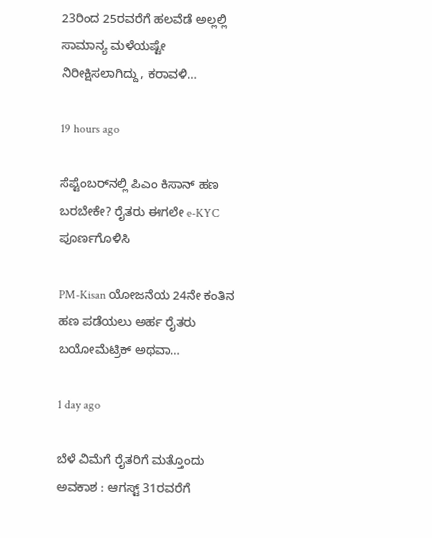23ರಿಂದ 25ರವರೆಗೆ ಹಲವೆಡೆ ಅಲ್ಲಲ್ಲಿ ಸಾಮಾನ್ಯ ಮಳೆಯಷ್ಟೇ ನಿರೀಕ್ಷಿಸಲಾಗಿದ್ದು, ಕರಾವಳಿ…

19 hours ago

ಸೆಪ್ಟೆಂಬರ್‌ನಲ್ಲಿ ಪಿಎಂ ಕಿಸಾನ್ ಹಣ ಬರಬೇಕೇ? ರೈತರು ಈಗಲೇ e-KYC ಪೂರ್ಣಗೊಳಿಸಿ

PM-Kisan ಯೋಜನೆಯ 24ನೇ ಕಂತಿನ ಹಣ ಪಡೆಯಲು ಅರ್ಹ ರೈತರು ಬಯೋಮೆಟ್ರಿಕ್ ಅಥವಾ…

1 day ago

ಬೆಳೆ ವಿಮೆಗೆ ರೈತರಿಗೆ ಮತ್ತೊಂದು ಅವಕಾಶ : ಆಗಸ್ಟ್ 31ರವರೆಗೆ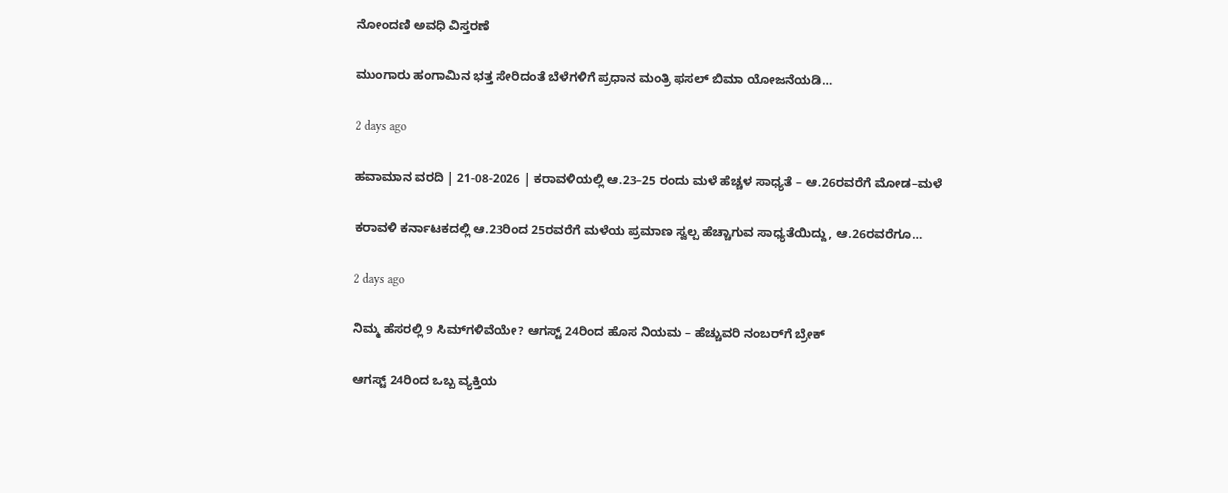ನೋಂದಣಿ ಅವಧಿ ವಿಸ್ತರಣೆ

ಮುಂಗಾರು ಹಂಗಾಮಿನ ಭತ್ತ ಸೇರಿದಂತೆ ಬೆಳೆಗಳಿಗೆ ಪ್ರಧಾನ ಮಂತ್ರಿ ಫಸಲ್ ಬಿಮಾ ಯೋಜನೆಯಡಿ…

2 days ago

ಹವಾಮಾನ ವರದಿ | 21-08-2026 | ಕರಾವಳಿಯಲ್ಲಿ ಆ.23–25 ರಂದು ಮಳೆ ಹೆಚ್ಚಳ ಸಾಧ್ಯತೆ – ಆ.26ರವರೆಗೆ ಮೋಡ–ಮಳೆ

ಕರಾವಳಿ ಕರ್ನಾಟಕದಲ್ಲಿ ಆ.23ರಿಂದ 25ರವರೆಗೆ ಮಳೆಯ ಪ್ರಮಾಣ ಸ್ವಲ್ಪ ಹೆಚ್ಚಾಗುವ ಸಾಧ್ಯತೆಯಿದ್ದು, ಆ.26ರವರೆಗೂ…

2 days ago

ನಿಮ್ಮ ಹೆಸರಲ್ಲಿ 9 ಸಿಮ್‌ಗಳಿವೆಯೇ? ಆಗಸ್ಟ್ 24ರಿಂದ ಹೊಸ ನಿಯಮ – ಹೆಚ್ಚುವರಿ ನಂಬರ್‌ಗೆ ಬ್ರೇಕ್

ಆಗಸ್ಟ್ 24ರಿಂದ ಒಬ್ಬ ವ್ಯಕ್ತಿಯ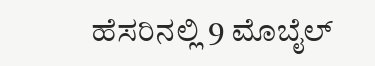ಹೆಸರಿನಲ್ಲಿ 9 ಮೊಬೈಲ್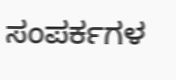ಸಂಪರ್ಕಗಳ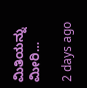ಮಿತಿಯನ್ನು ಮೀರಿ…

2 days ago